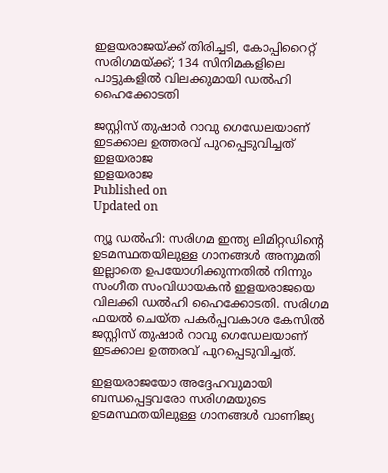ഇളയരാജയ്ക്ക് തിരിച്ചടി, കോപ്പിറൈറ്റ് സരിഗമയ്ക്ക്; 134 സിനിമകളിലെ പാട്ടുകളിൽ വിലക്കുമായി ഡൽഹി ഹൈക്കോടതി

ജസ്റ്റിസ് തുഷാർ റാവു ഗെഡേലയാണ് ഇടക്കാല ഉത്തരവ് പുറപ്പെടുവിച്ചത്
ഇളയരാജ
ഇളയരാജ
Published on
Updated on

ന്യൂ ഡൽഹി: സരിഗമ ഇന്ത്യ ലിമിറ്റഡിന്റെ ഉടമസ്ഥതയിലുള്ള ഗാനങ്ങൾ അനുമതി ഇല്ലാതെ ഉപയോഗിക്കുന്നതിൽ നിന്നും സംഗീത സംവിധായകൻ ഇളയരാജയെ വിലക്കി ഡൽഹി ഹൈക്കോടതി. സരിഗമ ഫയൽ ചെയ്ത പകർപ്പവകാശ കേസിൽ ജസ്റ്റിസ് തുഷാർ റാവു ഗെഡേലയാണ് ഇടക്കാല ഉത്തരവ് പുറപ്പെടുവിച്ചത്.

ഇളയരാജയോ അദ്ദേഹവുമായി ബന്ധപ്പെട്ടവരോ സരിഗമയുടെ ഉടമസ്ഥതയിലുള്ള ഗാനങ്ങൾ വാണിജ്യ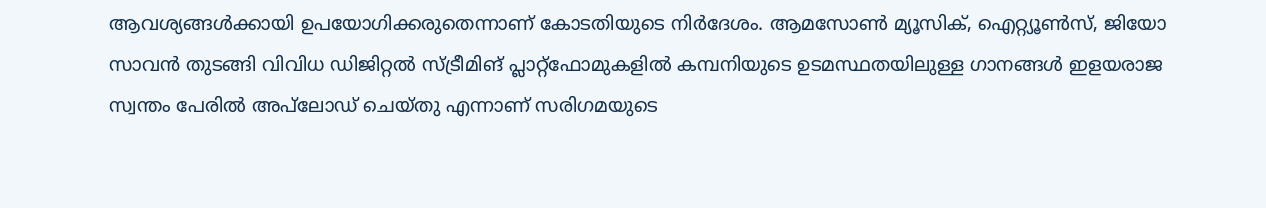ആവശ്യങ്ങൾക്കായി ഉപയോഗിക്കരുതെന്നാണ് കോടതിയുടെ നിർദേശം. ആമസോൺ മ്യൂസിക്, ഐറ്റ്യൂൺസ്, ജിയോ സാവൻ തുടങ്ങി വിവിധ ഡിജിറ്റൽ സ്ട്രീമിങ് പ്ലാറ്റ്‌ഫോമുകളിൽ കമ്പനിയുടെ ഉടമസ്ഥതയിലുള്ള ഗാനങ്ങൾ ഇളയരാജ സ്വന്തം പേരിൽ അപ്‌ലോഡ് ചെയ്തു എന്നാണ് സരിഗമയുടെ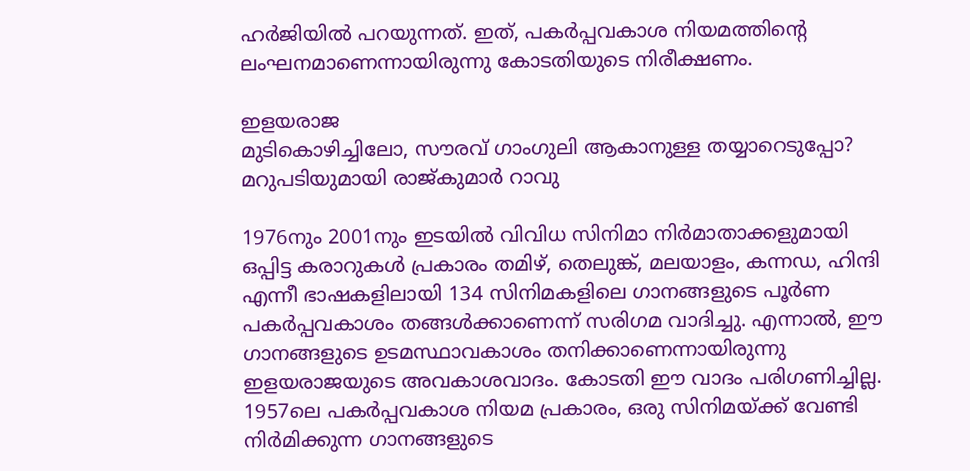ഹർജിയിൽ പറയുന്നത്. ഇത്, പകർപ്പവകാശ നിയമത്തിന്റെ ലംഘനമാണെന്നായിരുന്നു കോടതിയുടെ നിരീക്ഷണം.

ഇളയരാജ
മുടികൊഴിച്ചിലോ, സൗരവ് ഗാംഗുലി ആകാനുള്ള തയ്യാറെടുപ്പോ? മറുപടിയുമായി രാജ്‌കുമാർ റാവു

1976നും 2001നും ഇടയിൽ വിവിധ സിനിമാ നിർമാതാക്കളുമായി ഒപ്പിട്ട കരാറുകൾ പ്രകാരം തമിഴ്, തെലുങ്ക്, മലയാളം, കന്നഡ, ഹിന്ദി എന്നീ ഭാഷകളിലായി 134 സിനിമകളിലെ ഗാനങ്ങളുടെ പൂർണ പകർപ്പവകാശം തങ്ങൾക്കാണെന്ന് സരിഗമ വാദിച്ചു. എന്നാൽ, ഈ ഗാനങ്ങളുടെ ഉടമസ്ഥാവകാശം തനിക്കാണെന്നായിരുന്നു ഇളയരാജയുടെ അവകാശവാദം. കോടതി ഈ വാദം പരിഗണിച്ചില്ല. 1957ലെ പകർപ്പവകാശ നിയമ പ്രകാരം, ഒരു സിനിമയ്ക്ക് വേണ്ടി നിർമിക്കുന്ന ഗാനങ്ങളുടെ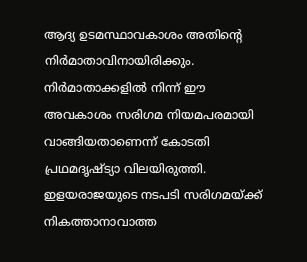ആദ്യ ഉടമസ്ഥാവകാശം അതിന്റെ നിർമാതാവിനായിരിക്കും. നിർമാതാക്കളിൽ നിന്ന് ഈ അവകാശം സരിഗമ നിയമപരമായി വാങ്ങിയതാണെന്ന് കോടതി പ്രഥമദൃഷ്ട്യാ വിലയിരുത്തി. ഇളയരാജയുടെ നടപടി സരിഗമയ്ക്ക് നികത്താനാവാത്ത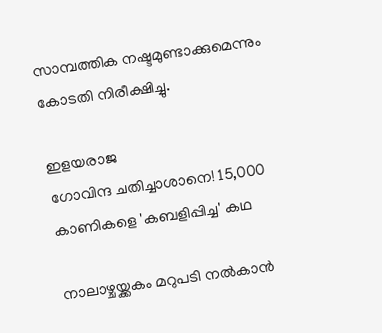സാമ്പത്തിക നഷ്ടമുണ്ടാക്കുമെന്നും കോടതി നിരീക്ഷിച്ചു.

ഇളയരാജ
ഗോവിന്ദ ചതിച്ചാശാനെ! 15,000 കാണികളെ 'കബളിപ്പിച്ച' കഥ

നാലാഴ്ചയ്ക്കകം മറുപടി നൽകാൻ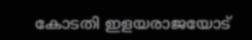കോടതി ഇളയരാജയോട്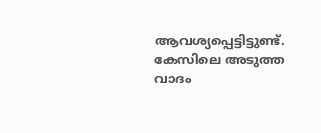ആവശ്യപ്പെട്ടിട്ടുണ്ട്. കേസിലെ അടുത്ത വാദം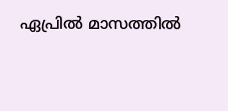ഏപ്രിൽ മാസത്തിൽ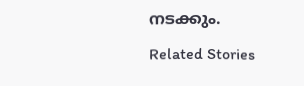നടക്കും.

Related Stories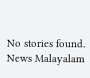No stories found.
News Malayalam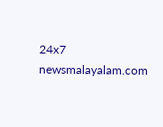24x7
newsmalayalam.com